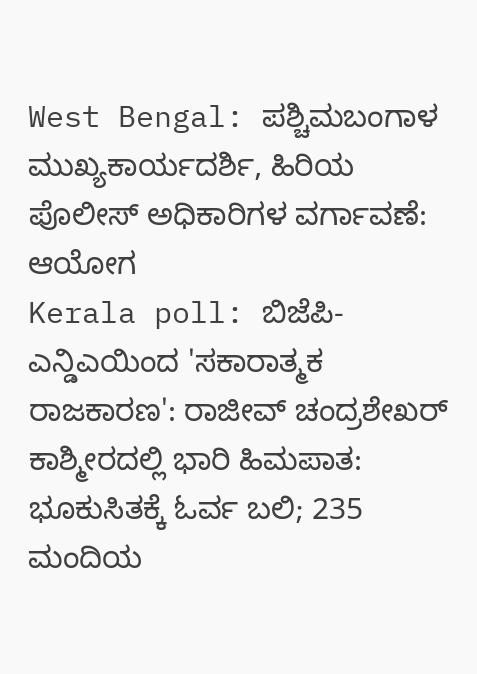West Bengal: ಪಶ್ಚಿಮಬಂಗಾಳ ಮುಖ್ಯಕಾರ್ಯದರ್ಶಿ, ಹಿರಿಯ ಪೊಲೀಸ್ ಅಧಿಕಾರಿಗಳ ವರ್ಗಾವಣೆ: ಆಯೋಗ
Kerala poll: ಬಿಜೆಪಿ-ಎನ್ಡಿಎಯಿಂದ 'ಸಕಾರಾತ್ಮಕ ರಾಜಕಾರಣ': ರಾಜೀವ್ ಚಂದ್ರಶೇಖರ್
ಕಾಶ್ಮೀರದಲ್ಲಿ ಭಾರಿ ಹಿಮಪಾತ: ಭೂಕುಸಿತಕ್ಕೆ ಓರ್ವ ಬಲಿ; 235 ಮಂದಿಯ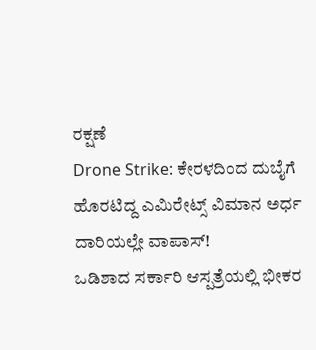ರಕ್ಷಣೆ
Drone Strike: ಕೇರಳದಿಂದ ದುಬೈಗೆ ಹೊರಟಿದ್ದ ಎಮಿರೇಟ್ಸ್ ವಿಮಾನ ಅರ್ಧ ದಾರಿಯಲ್ಲೇ ವಾಪಾಸ್!
ಒಡಿಶಾದ ಸರ್ಕಾರಿ ಆಸ್ಪತ್ರೆಯಲ್ಲಿ ಭೀಕರ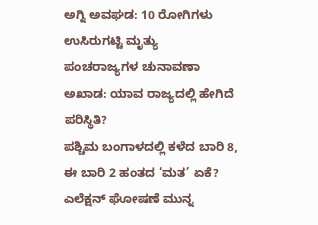ಅಗ್ನಿ ಅವಘಡ: 10 ರೋಗಿಗಳು ಉಸಿರುಗಟ್ಟಿ ಮೃತ್ಯು
ಪಂಚರಾಜ್ಯಗಳ ಚುನಾವಣಾ ಅಖಾಡ: ಯಾವ ರಾಜ್ಯದಲ್ಲಿ ಹೇಗಿದೆ ಪರಿಸ್ಥಿತಿ?
ಪಶ್ಚಿಮ ಬಂಗಾಳದಲ್ಲಿ ಕಳೆದ ಬಾರಿ 8, ಈ ಬಾರಿ 2 ಹಂತದ ‘ಮತ’ ಏಕೆ?
ಎಲೆಕ್ಷನ್ ಘೋಷಣೆ ಮುನ್ನ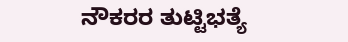ನೌಕರರ ತುಟ್ಟಿಭತ್ಯೆ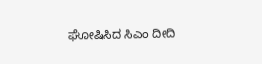ಘೋಷಿಸಿದ ಸಿಎಂ ದೀದಿ